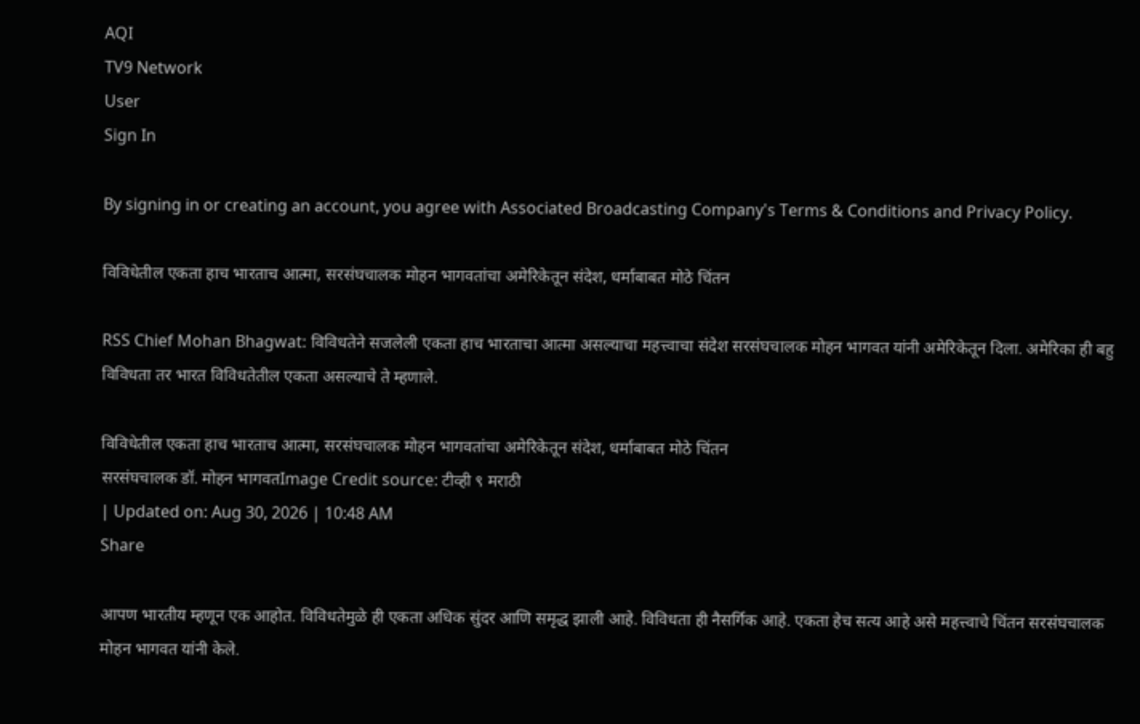AQI
TV9 Network
User
Sign In

By signing in or creating an account, you agree with Associated Broadcasting Company's Terms & Conditions and Privacy Policy.

विविधेतील एकता हाच भारताच आत्मा, सरसंघचालक मोहन भागवतांचा अमेरिकेतून संदेश, धर्माबाबत मोठे चिंतन

RSS Chief Mohan Bhagwat: विविधतेने सजलेली एकता हाच भारताचा आत्मा असल्याचा महत्त्वाचा संदेश सरसंघचालक मोहन भागवत यांनी अमेरिकेतून दिला. अमेरिका ही बहु विविधता तर भारत विविधतेतील एकता असल्याचे ते म्हणाले.

विविधेतील एकता हाच भारताच आत्मा, सरसंघचालक मोहन भागवतांचा अमेरिकेतून संदेश, धर्माबाबत मोठे चिंतन
सरसंघचालक डॉ. मोहन भागवतImage Credit source: टीव्ही ९ मराठी
| Updated on: Aug 30, 2026 | 10:48 AM
Share

आपण भारतीय म्हणून एक आहोत. विविधतेमुळे ही एकता अधिक सुंदर आणि समृद्ध झाली आहे. विविधता ही नैसर्गिक आहे. एकता हेच सत्य आहे असे महत्त्वाचे चिंतन सरसंघचालक मोहन भागवत यांनी केले.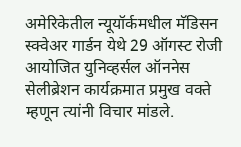अमेरिकेतील न्यूयॉर्कमधील मॅडिसन स्क्वेअर गार्डन येथे 29 ऑगस्ट रोजी आयोजित युनिव्हर्सल ऑननेस सेलीब्रेशन कार्यक्रमात प्रमुख वक्ते म्हणून त्यांनी विचार मांडले.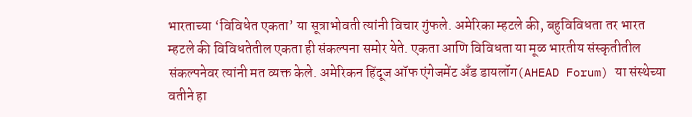भारताच्या ‘विविधेत एकता’ या सूत्राभोवती त्यांनी विचार गुंफले. अमेरिका म्हटले की, बहुविविधता तर भारत म्हटले की विविधतेतील एकता ही संकल्पना समोर येते. एकता आणि विविधता या मूळ भारतीय संस्कृतीतील संकल्पनेवर त्यांनी मत व्यक्त केले. अमेरिकन हिंदूज ऑफ एंगेजमेंट अँड डायलॉग(AHEAD Forum) या संस्थेच्या वतीने हा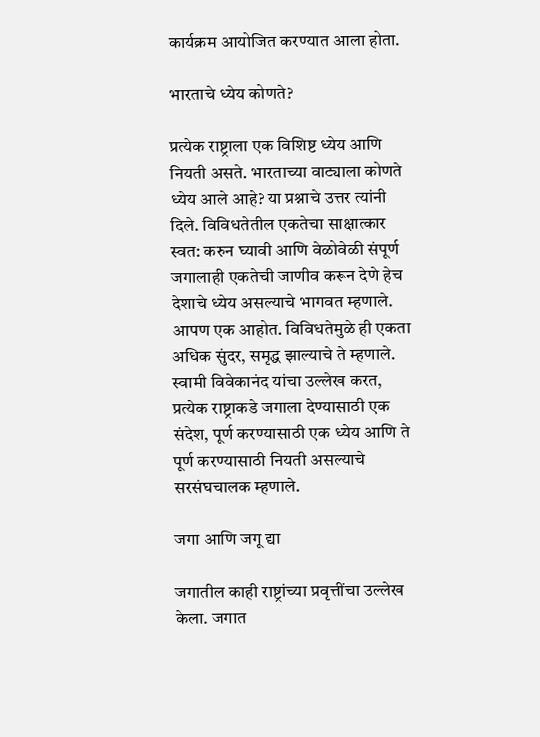कार्यक्रम आयोजित करण्यात आला होता.

भारताचे ध्येय कोणते?

प्रत्येक राष्ट्राला एक विशिष्ट ध्येय आणि नियती असते. भारताच्या वाट्याला कोणते ध्येय आले आहे? या प्रश्नाचे उत्तर त्यांनी दिले. विविधतेतील एकतेचा साक्षात्कार स्वत: करुन घ्यावी आणि वेळोवेळी संपूर्ण जगालाही एकतेची जाणीव करून देणे हेच देशाचे ध्येय असल्याचे भागवत म्हणाले. आपण एक आहोत. विविधतेमुळे ही एकता अधिक सुंदर, समृद्ध झाल्याचे ते म्हणाले. स्वामी विवेकानंद यांचा उल्लेख करत, प्रत्येक राष्ट्राकडे जगाला देण्यासाठी एक संदेश, पूर्ण करण्यासाठी एक ध्येय आणि ते पूर्ण करण्यासाठी नियती असल्याचे सरसंघचालक म्हणाले.

जगा आणि जगू द्या

जगातील काही राष्ट्रांच्या प्रवृत्तींचा उल्लेख केला. जगात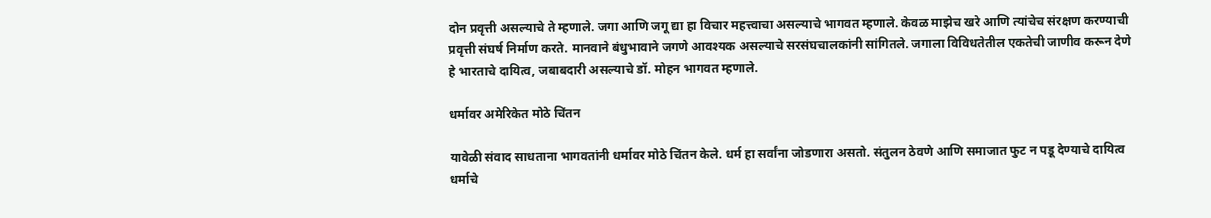दोन प्रवृत्ती असल्याचे ते म्हणाले. जगा आणि जगू द्या हा विचार महत्त्वाचा असल्याचे भागवत म्हणाले. केवळ माझेच खरे आणि त्यांचेच संरक्षण करण्याची प्रवृत्ती संघर्ष निर्माण करते. मानवाने बंधुभावाने जगणे आवश्यक असल्याचे सरसंघचालकांनी सांगितले. जगाला विविधतेतील एकतेची जाणीव करून देणे हे भारताचे दायित्व, जबाबदारी असल्याचे डॉ. मोहन भागवत म्हणाले.

धर्मावर अमेरिकेत मोठे चिंतन

यावेळी संवाद साधताना भागवतांनी धर्मावर मोठे चिंतन केले. धर्म हा सर्वांना जोडणारा असतो. संतुलन ठेवणे आणि समाजात फुट न पडू देण्याचे दायित्व धर्माचे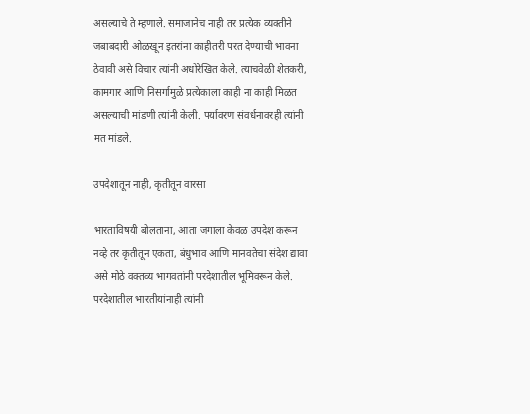असल्याचे ते म्हणाले. समाजानेच नाही तर प्रत्येक व्यक्तीने जबाबदारी ओळखून इतरांना काहीतरी परत देण्याची भावना ठेवावी असे विचार त्यांनी अधोरेखित केले. त्याचवेळी शेतकरी, कामगार आणि निसर्गामुळे प्रत्येकाला काही ना काही मिळत असल्याची मांडणी त्यांनी केली. पर्यावरण संवर्धनावरही त्यांनी मत मांडले.

उपदेशातून नाही, कृतीतून वारसा

भारताविषयी बोलताना, आता जगाला केवळ उपदेश करून नव्हे तर कृतीतून एकता, बंधुभाव आणि मानवतेचा संदेश द्यावा असे मोठे वक्तव्य भागवतांनी परदेशातील भूमिवरून केले. परदेशातील भारतीयांनाही त्यांनी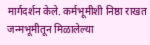मार्गदर्शन केले. कर्मभूमीशी निष्ठा राखत जन्मभूमीतून मिळालेल्या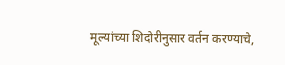मूल्यांच्या शिदोरीनुसार वर्तन करण्याचे,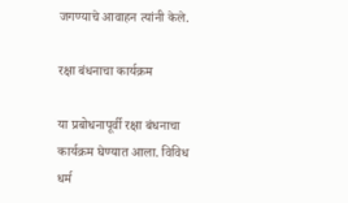जगण्याचे आवाहन त्यांनी केले.

रक्षा बंधनाचा कार्यक्रम

या प्रबोधनापूर्वी रक्षा बंधनाचा कार्यक्रम घेण्यात आला. विविध धर्म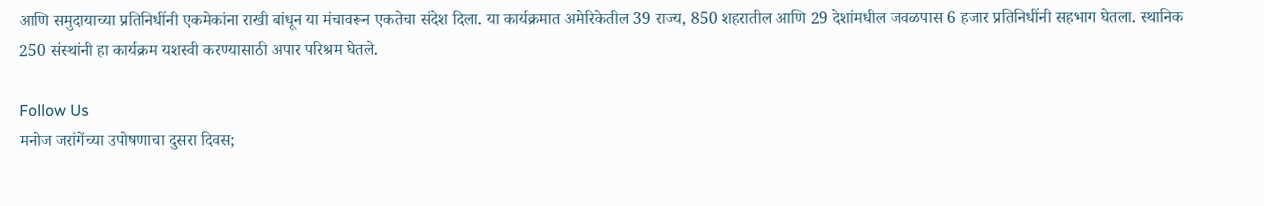आणि समुदायाच्या प्रतिनिधींनी एकमेकांना राखी बांधून या मंचावरून एकतेचा संदेश दिला. या कार्यक्रमात अमेरिकेतील 39 राज्य, 850 शहरातील आणि 29 देशांमधील जवळपास 6 हजार प्रतिनिधींनी सहभाग घेतला. स्थानिक 250 संस्थांनी हा कार्यक्रम यशस्वी करण्यासाठी अपार परिश्रम घेतले.

Follow Us
मनोज जरांगेंच्या उपोषणाचा दुसरा दिवस;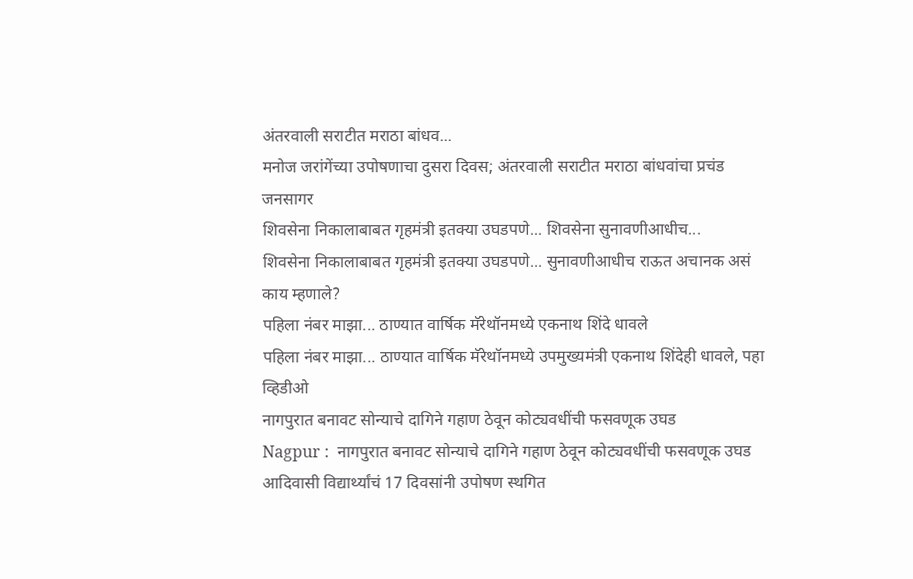अंतरवाली सराटीत मराठा बांधव...
मनोज जरांगेंच्या उपोषणाचा दुसरा दिवस; अंतरवाली सराटीत मराठा बांधवांचा प्रचंड जनसागर
शिवसेना निकालाबाबत गृहमंत्री इतक्या उघडपणे... शिवसेना सुनावणीआधीच...
शिवसेना निकालाबाबत गृहमंत्री इतक्या उघडपणे... सुनावणीआधीच राऊत अचानक असं काय म्हणाले?
पहिला नंबर माझा... ठाण्यात वार्षिक मॅरेथॉनमध्ये एकनाथ शिंदे धावले
पहिला नंबर माझा... ठाण्यात वार्षिक मॅरेथॉनमध्ये उपमुख्यमंत्री एकनाथ शिंदेही धावले, पहा व्हिडीओ
नागपुरात बनावट सोन्याचे दागिने गहाण ठेवून कोट्यवधींची फसवणूक उघड
Nagpur :  नागपुरात बनावट सोन्याचे दागिने गहाण ठेवून कोट्यवधींची फसवणूक उघड
आदिवासी विद्यार्थ्यांचं 17 दिवसांनी उपोषण स्थगित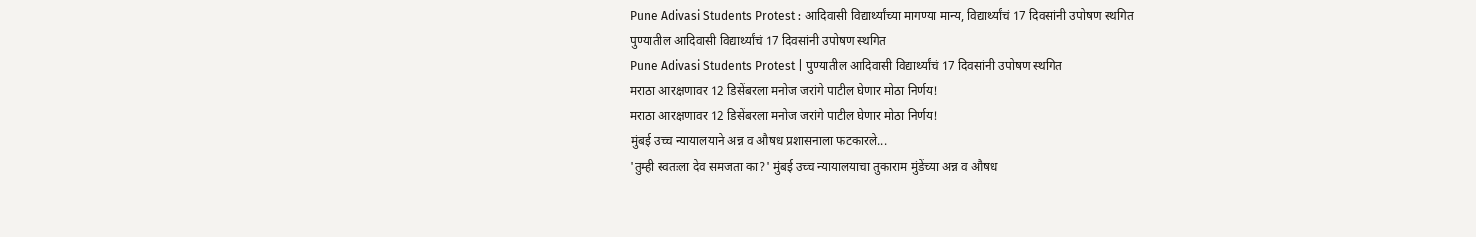Pune Adivasi Students Protest : आदिवासी विद्यार्थ्यांच्या मागण्या मान्य, विद्यार्थ्यांचं 17 दिवसांनी उपोषण स्थगित
पुण्यातील आदिवासी विद्यार्थ्यांचं 17 दिवसांनी उपोषण स्थगित
Pune Adivasi Students Protest | पुण्यातील आदिवासी विद्यार्थ्यांचं 17 दिवसांनी उपोषण स्थगित
मराठा आरक्षणावर 12 डिसेंबरला मनोज जरांगे पाटील घेणार मोठा निर्णय!
मराठा आरक्षणावर 12 डिसेंबरला मनोज जरांगे पाटील घेणार मोठा निर्णय!
मुंबई उच्च न्यायालयाने अन्न व औषध प्रशासनाला फटकारले...
'तुम्ही स्वतःला देव समजता का?' मुंबई उच्च न्यायालयाचा तुकाराम मुंडेंच्या अन्न व औषध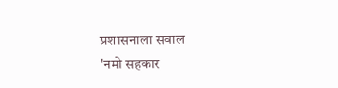प्रशासनाला सवाल
'नमो सहकार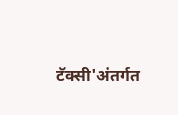टॅक्सी'अंतर्गत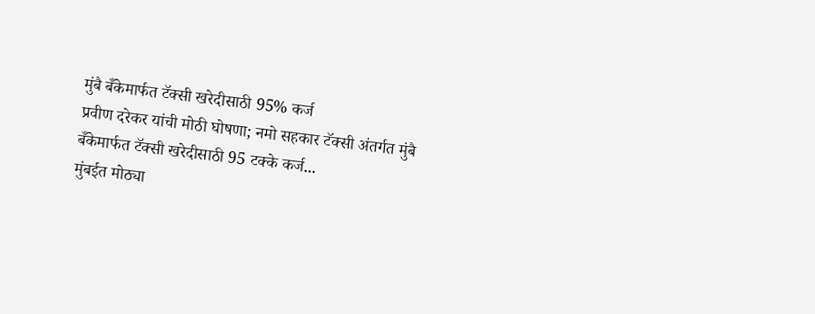मुंबै बँकेमार्फत टॅक्सी खरेदीसाठी 95% कर्ज
प्रवीण दरेकर यांची मोठी घोषणा; नमो सहकार टॅक्सी अंतर्गत मुंबै बँकेमार्फत टॅक्सी खरेदीसाठी 95 टक्के कर्ज...
मुंबईत मोठ्या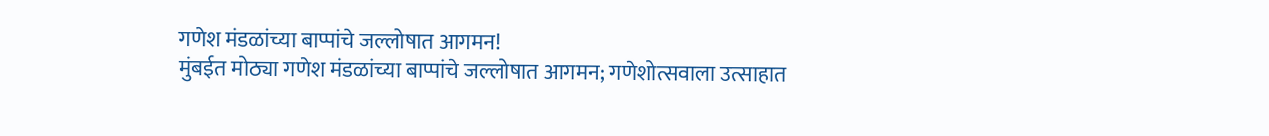गणेश मंडळांच्या बाप्पांचे जल्लोषात आगमन!
मुंबईत मोठ्या गणेश मंडळांच्या बाप्पांचे जल्लोषात आगमन; गणेशोत्सवाला उत्साहात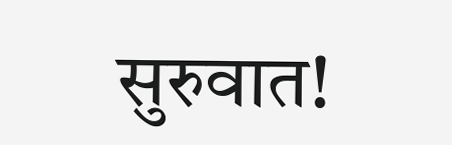सुरुवात!